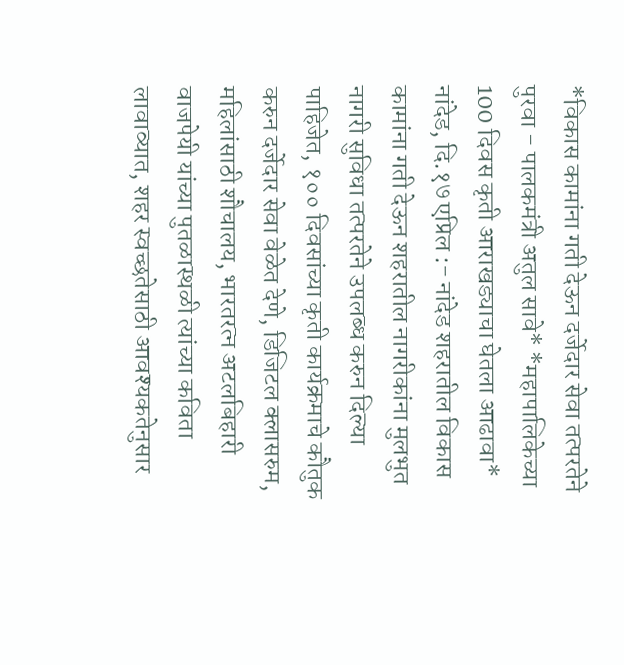*विकास कामांना गती देऊन दर्जेदार सेवा तत्परतेने पुरवा - पालकमंत्री अतुल सावे* *महापालिकेच्या 100 दिवस कृती आराखड्याचा घेतला आढावा* नांदेड, दि.१७ एप्रिल :- नांदेड शहरातील विकास कामांना गती देऊन शहरातील नागरीकांना मुलभुत नागरी सुविधा तत्परतेने उपलब्ध करुन दिल्या पाहिजेत, १०० दिवसांच्या कृती कार्यक्रमाचे कौतुक करुन दर्जेदार सेवा वेळेत देणे, डिजिटल क्लासरुम, महिलांसाठी शौचालय, भारतरत्न अटलबिहारी वाजपेयी यांच्या पुतळास्थळी त्यांच्या कविता लावाव्यात, शहर स्वच्छतेसाठी आवश्यकतेनुसार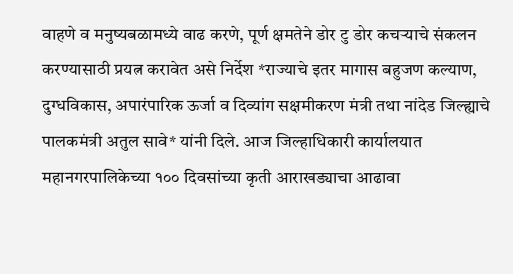वाहणे व मनुष्यबळामध्ये वाढ करणे, पूर्ण क्षमतेने डोर टु डोर कचऱ्याचे संकलन करण्यासाठी प्रयत्न करावेत असे निर्देश *राज्याचे इतर मागास बहुजण कल्याण, दुग्धविकास, अपारंपारिक ऊर्जा व दिव्यांग सक्षमीकरण मंत्री तथा नांदेड जिल्ह्याचे पालकमंत्री अतुल सावे* यांनी दिले. आज जिल्हाधिकारी कार्यालयात महानगरपालिकेच्या १०० दिवसांच्या कृती आराखड्याचा आढावा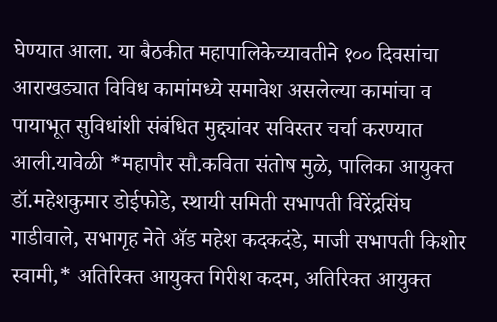घेण्यात आला. या बैठकीत महापालिकेच्यावतीने १०० दिवसांचा आराखड्यात विविध कामांमध्ये समावेश असलेल्या कामांचा व पायाभूत सुविधांशी संबंधित मुद्द्यांवर सविस्तर चर्चा करण्यात आली.यावेळी *महापौर सौ.कविता संतोष मुळे, पालिका आयुक्त डॉ.महेशकुमार डोईफोडे, स्थायी समिती सभापती विरेंद्रसिंघ गाडीवाले, सभागृह नेते ॲड महेश कदकदंडे, माजी सभापती किशोर स्वामी,* अतिरिक्त आयुक्त गिरीश कदम, अतिरिक्त आयुक्त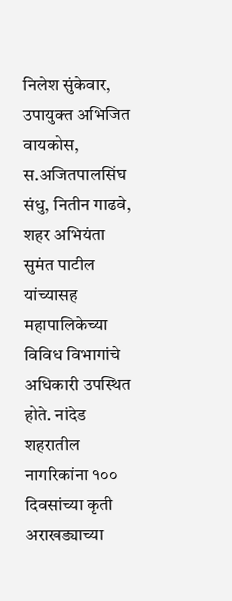निलेश सुंकेवार, उपायुक्त अभिजित वायकोस, स.अजितपालसिंघ संधु, नितीन गाढवे, शहर अभियंता सुमंत पाटील यांच्यासह महापालिकेच्या विविध विभागांचे अधिकारी उपस्थित होते. नांदेड शहरातील नागरिकांना १०० दिवसांच्या कृती अराखड्याच्या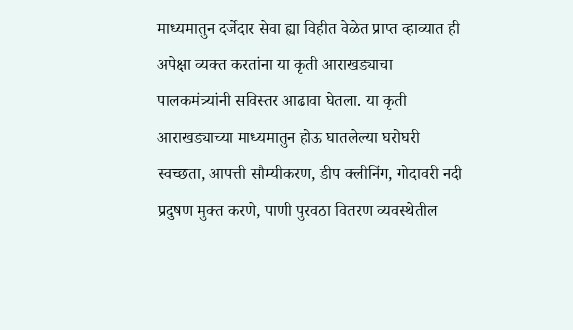माध्यमातुन दर्जेदार सेवा ह्या विहीत वेळेत प्राप्त व्हाव्यात ही अपेक्षा व्यक्त करतांना या कृती आराखड्याचा पालकमंत्र्यांनी सविस्तर आढावा घेतला. या कृती आराखड्याच्या माध्यमातुन होऊ घातलेल्या घरोघरी स्वच्छता, आपत्ती सौम्यीकरण, डीप क्लीनिंग, गोदावरी नदी प्रदुषण मुक्त करणे, पाणी पुरवठा वितरण व्यवस्थेतील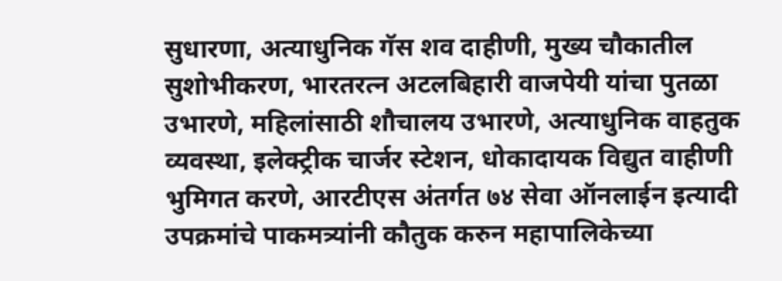सुधारणा, अत्याधुनिक गॅस शव दाहीणी, मुख्य चौकातील सुशोभीकरण, भारतरत्न अटलबिहारी वाजपेयी यांचा पुतळा उभारणे, महिलांसाठी शौचालय उभारणे, अत्याधुनिक वाहतुक व्यवस्था, इलेक्ट्रीक चार्जर स्टेशन, धोकादायक विद्युत वाहीणी भुमिगत करणे, आरटीएस अंतर्गत ७४ सेवा ऑनलाईन इत्यादी उपक्रमांचे पाकमत्र्यांनी कौतुक करुन महापालिकेच्या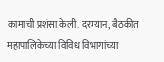कामाची प्रशंसा केली. दरम्यान, बैठकीत महापालिकेच्या विविध विभागांच्या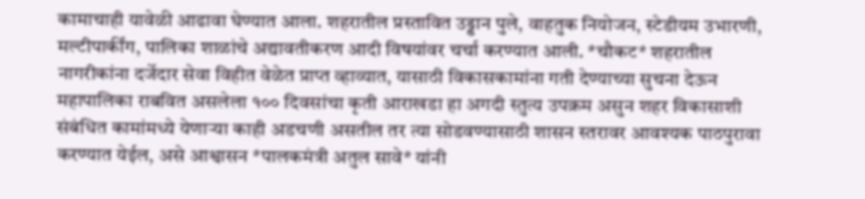कामाचाही यावेळी आढावा घेण्यात आला. शहरातील प्रस्तावित उड्डान पुले, वाहतुक नियोजन, स्टेडीयम उभारणी, मल्टीपार्कींग, पालिका शाळांचे अद्यावतीकरण आदी विषयांवर चर्चा करण्यात आली. *चौकट* शहरातील नागरीकांना दर्जेदार सेवा विहीत वेळेत प्राप्त व्हाव्यात, यासाठी विकासकामांना गती देण्याच्या सुचना देऊन महापालिका राबवित असलेला १०० दिवसांचा कृती आराखडा हा अगदी स्तुत्य उपक्रम असुन शहर विकासाशी संबंधित कामांमध्ये येणाऱ्या काही अडचणी असतील तर त्या सोडवण्यासाठी शासन स्तरावर आवश्यक पाठपुरावा करण्यात येईल, असे आश्वासन *पालकमंत्री अतुल सावे* यांनी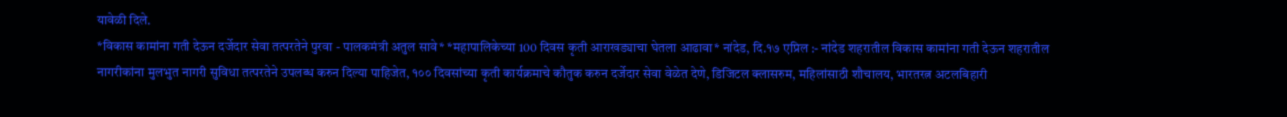यावेळी दिले.
*विकास कामांना गती देऊन दर्जेदार सेवा तत्परतेने पुरवा - पालकमंत्री अतुल सावे* *महापालिकेच्या 100 दिवस कृती आराखड्याचा घेतला आढावा* नांदेड, दि.१७ एप्रिल :- नांदेड शहरातील विकास कामांना गती देऊन शहरातील नागरीकांना मुलभुत नागरी सुविधा तत्परतेने उपलब्ध करुन दिल्या पाहिजेत, १०० दिवसांच्या कृती कार्यक्रमाचे कौतुक करुन दर्जेदार सेवा वेळेत देणे, डिजिटल क्लासरुम, महिलांसाठी शौचालय, भारतरत्न अटलबिहारी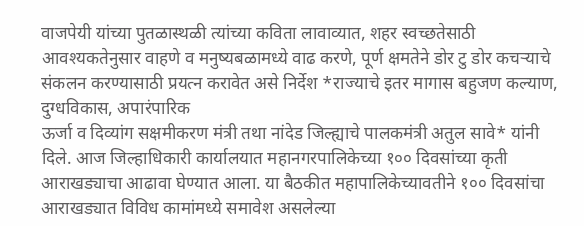वाजपेयी यांच्या पुतळास्थळी त्यांच्या कविता लावाव्यात, शहर स्वच्छतेसाठी आवश्यकतेनुसार वाहणे व मनुष्यबळामध्ये वाढ करणे, पूर्ण क्षमतेने डोर टु डोर कचऱ्याचे संकलन करण्यासाठी प्रयत्न करावेत असे निर्देश *राज्याचे इतर मागास बहुजण कल्याण, दुग्धविकास, अपारंपारिक
ऊर्जा व दिव्यांग सक्षमीकरण मंत्री तथा नांदेड जिल्ह्याचे पालकमंत्री अतुल सावे* यांनी दिले. आज जिल्हाधिकारी कार्यालयात महानगरपालिकेच्या १०० दिवसांच्या कृती आराखड्याचा आढावा घेण्यात आला. या बैठकीत महापालिकेच्यावतीने १०० दिवसांचा आराखड्यात विविध कामांमध्ये समावेश असलेल्या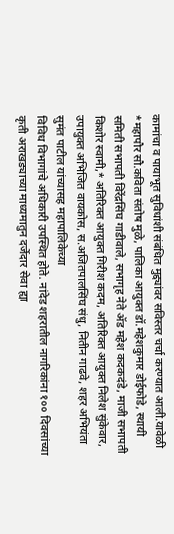कामांचा व पायाभूत सुविधांशी संबंधित मुद्द्यांवर सविस्तर चर्चा करण्यात आली.यावेळी *महापौर सौ.कविता संतोष मुळे, पालिका आयुक्त डॉ.महेशकुमार डोईफोडे, स्थायी समिती सभापती विरेंद्रसिंघ गाडीवाले, सभागृह नेते ॲड महेश कदकदंडे, माजी सभापती किशोर स्वामी,* अतिरिक्त आयुक्त गिरीश कदम, अतिरिक्त आयुक्त निलेश सुंकेवार, उपायुक्त अभिजित वायकोस, स.अजितपालसिंघ संधु, नितीन गाढवे, शहर अभियंता सुमंत पाटील यांच्यासह महापालिकेच्या
विविध विभागांचे अधिकारी उपस्थित होते. नांदेड शहरातील नागरिकांना १०० दिवसांच्या कृती अराखड्याच्या माध्यमातुन दर्जेदार सेवा ह्या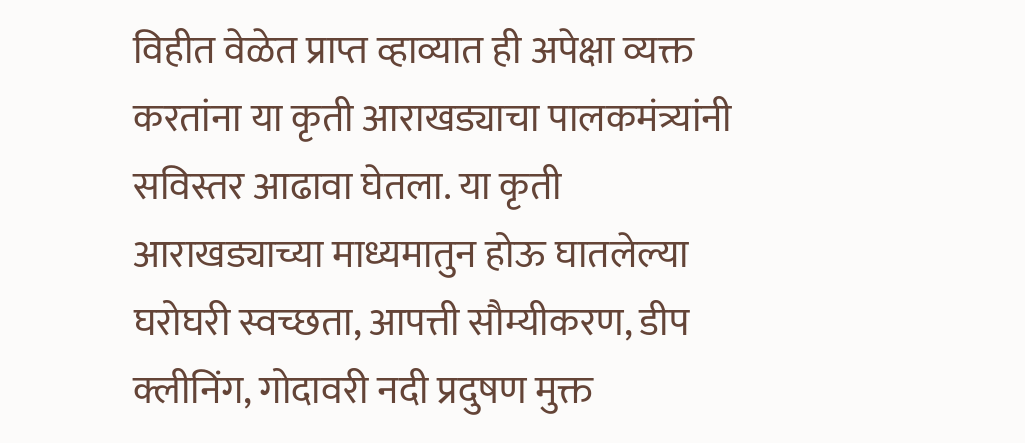विहीत वेळेत प्राप्त व्हाव्यात ही अपेक्षा व्यक्त करतांना या कृती आराखड्याचा पालकमंत्र्यांनी सविस्तर आढावा घेतला. या कृती आराखड्याच्या माध्यमातुन होऊ घातलेल्या घरोघरी स्वच्छता, आपत्ती सौम्यीकरण, डीप क्लीनिंग, गोदावरी नदी प्रदुषण मुक्त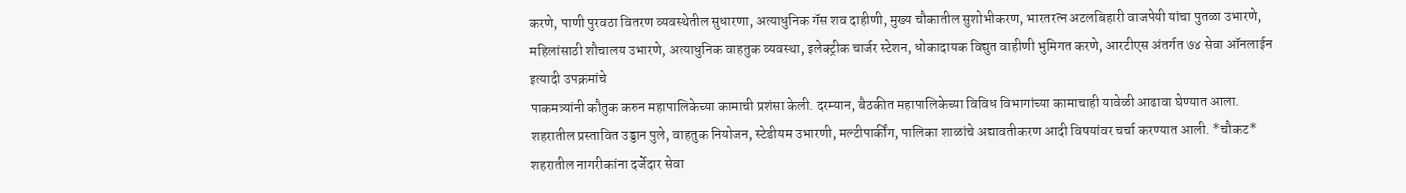करणे, पाणी पुरवठा वितरण व्यवस्थेतील सुधारणा, अत्याधुनिक गॅस शव दाहीणी, मुख्य चौकातील सुशोभीकरण, भारतरत्न अटलबिहारी वाजपेयी यांचा पुतळा उभारणे, महिलांसाठी शौचालय उभारणे, अत्याधुनिक वाहतुक व्यवस्था, इलेक्ट्रीक चार्जर स्टेशन, धोकादायक विद्युत वाहीणी भुमिगत करणे, आरटीएस अंतर्गत ७४ सेवा ऑनलाईन इत्यादी उपक्रमांचे
पाकमत्र्यांनी कौतुक करुन महापालिकेच्या कामाची प्रशंसा केली. दरम्यान, बैठकीत महापालिकेच्या विविध विभागांच्या कामाचाही यावेळी आढावा घेण्यात आला. शहरातील प्रस्तावित उड्डान पुले, वाहतुक नियोजन, स्टेडीयम उभारणी, मल्टीपार्कींग, पालिका शाळांचे अद्यावतीकरण आदी विषयांवर चर्चा करण्यात आली. *चौकट* शहरातील नागरीकांना दर्जेदार सेवा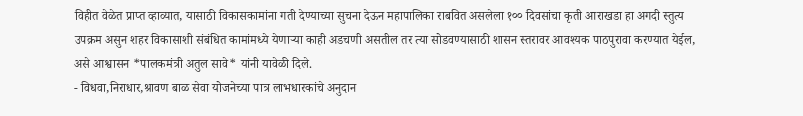विहीत वेळेत प्राप्त व्हाव्यात, यासाठी विकासकामांना गती देण्याच्या सुचना देऊन महापालिका राबवित असलेला १०० दिवसांचा कृती आराखडा हा अगदी स्तुत्य उपक्रम असुन शहर विकासाशी संबंधित कामांमध्ये येणाऱ्या काही अडचणी असतील तर त्या सोडवण्यासाठी शासन स्तरावर आवश्यक पाठपुरावा करण्यात येईल, असे आश्वासन *पालकमंत्री अतुल सावे* यांनी यावेळी दिले.
- विधवा,निराधार,श्रावण बाळ सेवा योजनेच्या पात्र लाभधारकांचे अनुदान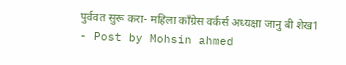पुर्ववत सुरू करा- महिला काँग्रेस वर्कर्स अध्यक्षा जानु बी शेख1
- Post by Mohsin ahmed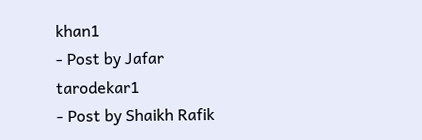khan1
- Post by Jafar tarodekar1
- Post by Shaikh Rafik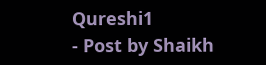Qureshi1
- Post by Shaikh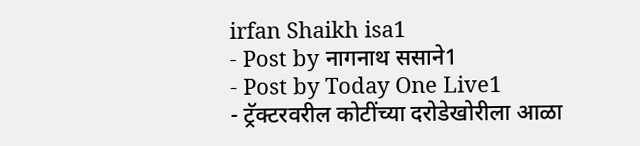irfan Shaikh isa1
- Post by नागनाथ ससाने1
- Post by Today One Live1
- ट्रॅक्टरवरील कोटींच्या दरोडेखोरीला आळा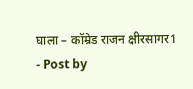घाला – कॉम्रेड राजन क्षीरसागर1
- Post by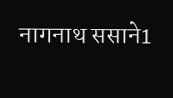नागनाथ ससाने1